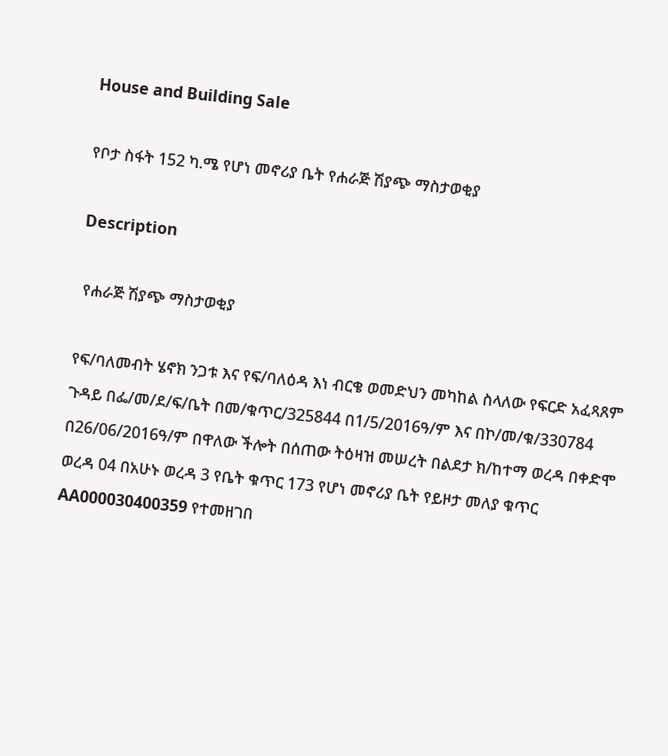House and Building Sale

የቦታ ስፋት 152 ካ.ሜ የሆነ መኖሪያ ቤት የሐራጅ ሽያጭ ማስታወቂያ

Description

 የሐራጅ ሽያጭ ማስታወቂያ

የፍ/ባለመብት ሄኖክ ንጋቱ እና የፍ/ባለዕዳ እነ ብርቄ ወመድህን መካከል ስላለው የፍርድ አፈጻጸም ጉዳይ በፌ/መ/ደ/ፍ/ቤት በመ/ቁጥር/325844 በ1/5/2016ዓ/ም እና በኮ/መ/ቁ/330784 በ26/06/2016ዓ/ም በዋለው ችሎት በሰጠው ትዕዛዝ መሠረት በልደታ ክ/ከተማ ወረዳ በቀድሞ ወረዳ 04 በአሁኑ ወረዳ 3 የቤት ቁጥር 173 የሆነ መኖሪያ ቤት የይዞታ መለያ ቁጥር AA000030400359 የተመዘገበ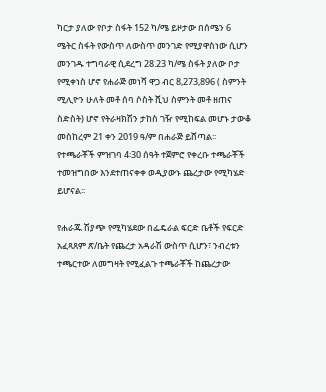ካርታ ያለው የቦታ ስፋት 152 ካ/ሜ ይዞታው በሰሜን 6 ሜትር ስፋት የውስጥ ለውስጥ መንገድ የሚያዋስነው ሲሆን መንገዱ ተግባራዊ ሲደረግ 28.23 ካ/ሜ ስፋት ያለው ቦታ የሚቀነስ ሆኖ የሐራጅ መነሻ ዋጋ ብር 8,273,896 ( ስምንት ሚሊዮን ሁለት መቶ ሰባ ሶስት ሺህ ስምንት መቶ ዘጠና ስድስት) ሆኖ የትራዛክሽን ታከስ ገዥ የሚከፍል መሆኑ ታውቆ መስከረም 21 ቀን 2019 ዓ/ም በሐራጅ ይሸጣል፡፡ የተጫራቾች ምዝገባ 4፡30 ሰዓት ተጀምሮ የቀረቡ ተጫራቾች ተመዝግበው እንደተጠናቀቀ ወዲያውኑ ጨረታው የሚካሄድ ይሆናል፡፡

የሐራጁ ሽያጭ የሚካሄደው በፌዴራል ፍርድ ቤቶች የፍርድ አፈጻጸም ጽ/ቤት የጨረታ አዳራሽ ውስጥ ሲሆን፣ ንብረቱን ተጫርተው ለመግዛት የሚፈልጉ ተጫራቾች ከጨረታው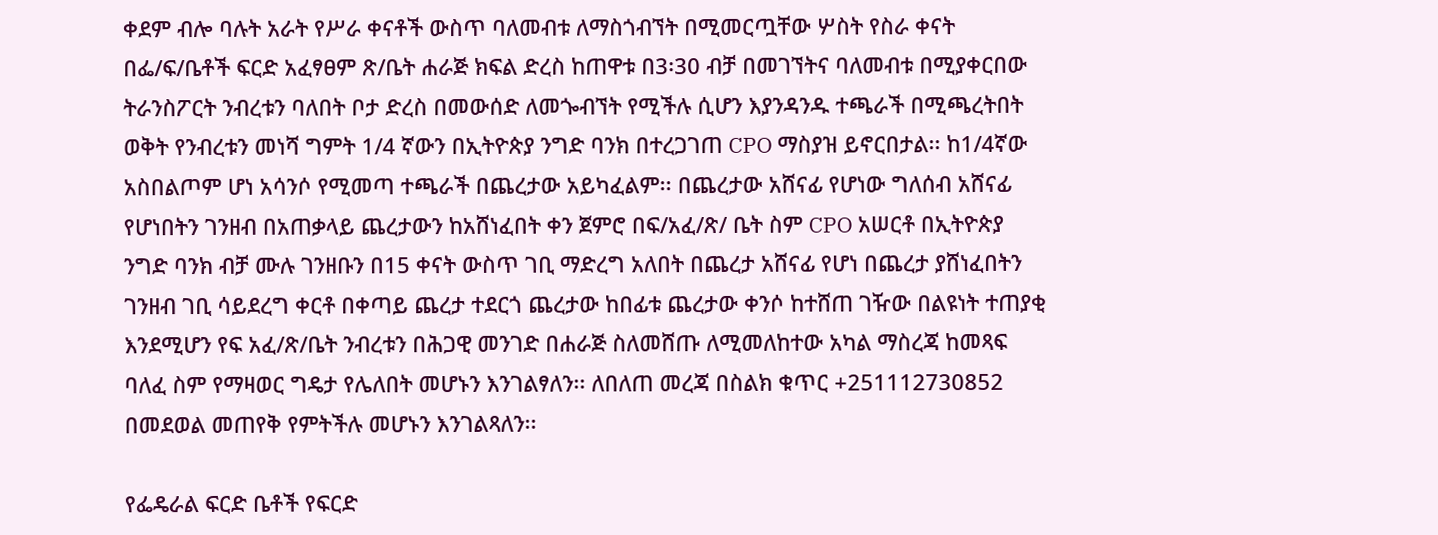ቀደም ብሎ ባሉት አራት የሥራ ቀናቶች ውስጥ ባለመብቱ ለማስጎብኘት በሚመርጧቸው ሦስት የስራ ቀናት በፌ/ፍ/ቤቶች ፍርድ አፈፃፀም ጽ/ቤት ሐራጅ ክፍል ድረስ ከጠዋቱ በ3፡30 ብቻ በመገኘትና ባለመብቱ በሚያቀርበው ትራንስፖርት ንብረቱን ባለበት ቦታ ድረስ በመውሰድ ለመጐብኘት የሚችሉ ሲሆን እያንዳንዱ ተጫራች በሚጫረትበት ወቅት የንብረቱን መነሻ ግምት 1/4 ኛውን በኢትዮጵያ ንግድ ባንክ በተረጋገጠ CPO ማስያዝ ይኖርበታል፡፡ ከ1/4ኛው አስበልጦም ሆነ አሳንሶ የሚመጣ ተጫራች በጨረታው አይካፈልም፡፡ በጨረታው አሸናፊ የሆነው ግለሰብ አሸናፊ የሆነበትን ገንዘብ በአጠቃላይ ጨረታውን ከአሸነፈበት ቀን ጀምሮ በፍ/አፈ/ጽ/ ቤት ስም CPO አሠርቶ በኢትዮጵያ ንግድ ባንክ ብቻ ሙሉ ገንዘቡን በ15 ቀናት ውስጥ ገቢ ማድረግ አለበት በጨረታ አሸናፊ የሆነ በጨረታ ያሸነፈበትን ገንዘብ ገቢ ሳይደረግ ቀርቶ በቀጣይ ጨረታ ተደርጎ ጨረታው ከበፊቱ ጨረታው ቀንሶ ከተሸጠ ገዥው በልዩነት ተጠያቂ እንደሚሆን የፍ አፈ/ጽ/ቤት ንብረቱን በሕጋዊ መንገድ በሐራጅ ስለመሸጡ ለሚመለከተው አካል ማስረጃ ከመጻፍ ባለፈ ስም የማዛወር ግዴታ የሌለበት መሆኑን እንገልፃለን፡፡ ለበለጠ መረጃ በስልክ ቁጥር +251112730852 በመደወል መጠየቅ የምትችሉ መሆኑን እንገልጻለን፡፡

የፌዴራል ፍርድ ቤቶች የፍርድ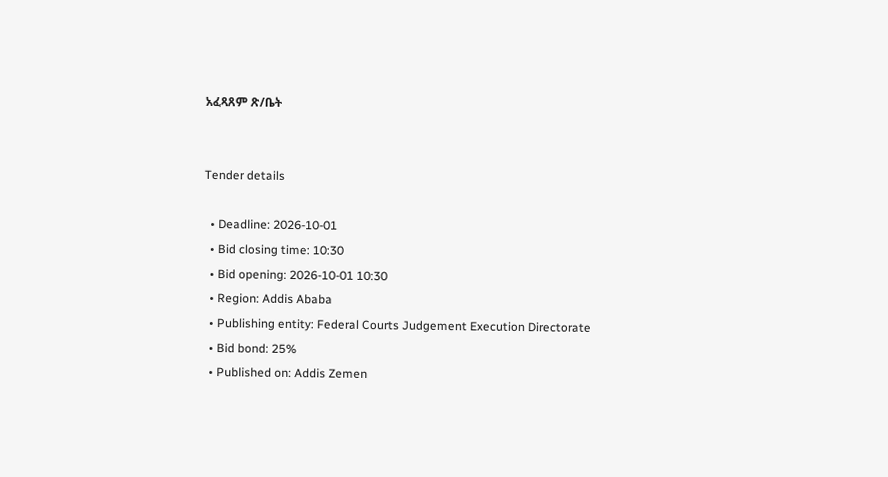አፈጻጸም ጽ/ቤት


Tender details

  • Deadline: 2026-10-01
  • Bid closing time: 10:30
  • Bid opening: 2026-10-01 10:30
  • Region: Addis Ababa
  • Publishing entity: Federal Courts Judgement Execution Directorate
  • Bid bond: 25%
  • Published on: Addis Zemen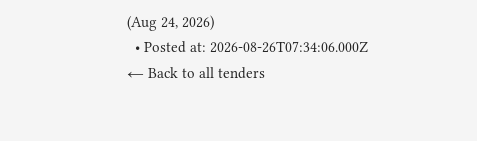(Aug 24, 2026)
  • Posted at: 2026-08-26T07:34:06.000Z
← Back to all tenders